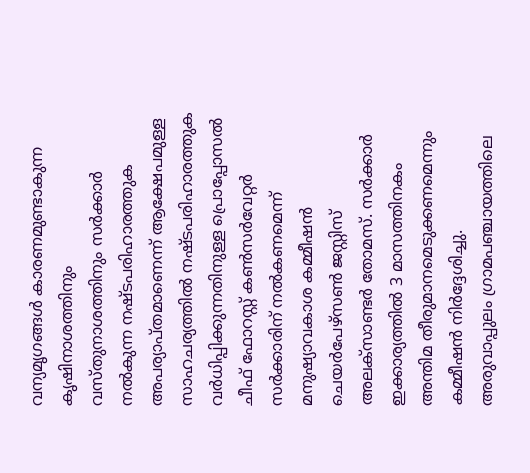വന്യമൃഗങ്ങൾ കാരണമുണ്ടാകുന്ന കൃഷിനാശത്തിനും വസ്തുനാശത്തിനും സർക്കാർ നൽകുന്ന നഷ്ടപരിഹാരത്തുക അപര്യാപ്തമാണെന്ന് ആക്ഷേപമുള്ള സാഹചര്യത്തിൽ നഷ്ടപരിഹാരത്തുക വർധിപ്പിക്കുന്നതിനുള്ള പ്രൊപ്പോസൽ ചീഫ് ഫോറസ്റ്റ് കൺസർവേറ്റർ സർക്കാരിന് നൽകണമെന്ന് മനുഷ്യാവകാശ കമ്മീഷൻ ചെയർപേഴ്സൺ ജസ്റ്റിസ് അലക്സാണ്ടർ തോമസ്. സർക്കാർ ഇക്കാര്യത്തിൽ 3 മാസത്തിനകം അന്തിമ തീരുമാനമെടുക്കണമെന്നും കമ്മീഷൻ നിർദ്ദേശിച്ചു.
അരുവാപ്പുലം ഗ്രാമപഞ്ചായത്തിലെ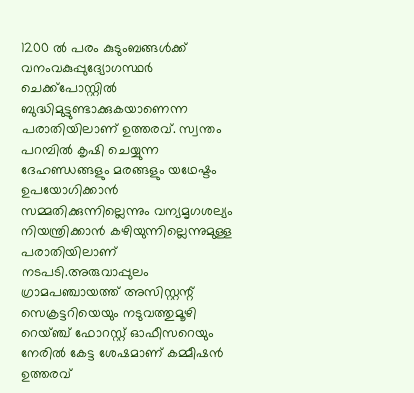1200 ൽ പരം കുടുംബങ്ങൾക്ക് വനംവകുപ്പുദ്യോഗസ്ഥർ ചെക്ക്പോസ്റ്റിൽ ബുദ്ധിമുട്ടുണ്ടാക്കുകയാണെന്ന പരാതിയിലാണ് ഉത്തരവ്. സ്വന്തം പറമ്പിൽ കൃഷി ചെയ്യുന്ന ദേഹണ്ഡങ്ങളും മരങ്ങളും യഥേഷ്ടം ഉപയോഗിക്കാൻ സമ്മതിക്കുന്നില്ലെന്നും വന്യമൃഗശല്യം നിയന്ത്രിക്കാൻ കഴിയുന്നില്ലെന്നുമുള്ള പരാതിയിലാണ് നടപടി.അരുവാപ്പുലം ഗ്രാമപഞ്ചായത്ത് അസിസ്റ്റന്റ് സെക്രട്ടറിയെയും നടുവത്തുമൂഴി റെയ്ഞ്ച് ഫോറസ്റ്റ് ഓഫീസറെയും നേരിൽ കേട്ട ശേഷമാണ് കമ്മീഷൻ ഉത്തരവ്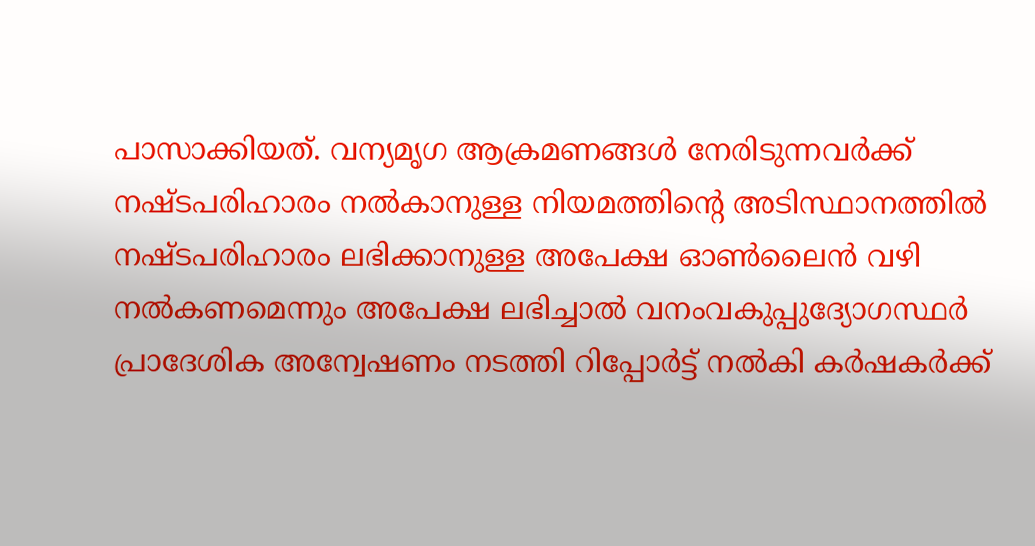പാസാക്കിയത്. വന്യമൃഗ ആക്രമണങ്ങൾ നേരിടുന്നവർക്ക് നഷ്ടപരിഹാരം നൽകാനുള്ള നിയമത്തിന്റെ അടിസ്ഥാനത്തിൽ നഷ്ടപരിഹാരം ലഭിക്കാനുള്ള അപേക്ഷ ഓൺലൈൻ വഴി നൽകണമെന്നും അപേക്ഷ ലഭിച്ചാൽ വനംവകുപ്പുദ്യോഗസ്ഥർ പ്രാദേശിക അന്വേഷണം നടത്തി റിപ്പോർട്ട് നൽകി കർഷകർക്ക്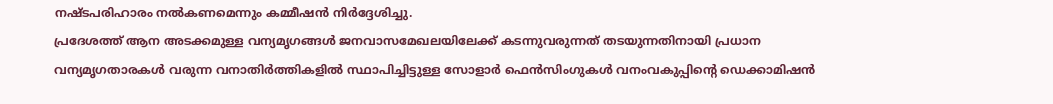നഷ്ടപരിഹാരം നൽകണമെന്നും കമ്മീഷൻ നിർദ്ദേശിച്ചു.
പ്രദേശത്ത് ആന അടക്കമുള്ള വന്യമൃഗങ്ങൾ ജനവാസമേഖലയിലേക്ക് കടന്നുവരുന്നത് തടയുന്നതിനായി പ്രധാന വന്യമൃഗതാരകൾ വരുന്ന വനാതിർത്തികളിൽ സ്ഥാപിച്ചിട്ടുള്ള സോളാർ ഫെൻസിംഗുകൾ വനംവകുപ്പിന്റെ ഡെക്കാമിഷൻ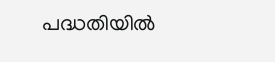പദ്ധതിയിൽ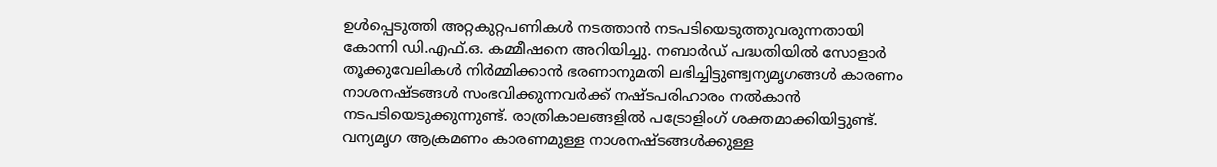ഉൾപ്പെടുത്തി അറ്റകുറ്റപണികൾ നടത്താൻ നടപടിയെടുത്തുവരുന്നതായി കോന്നി ഡി.എഫ്.ഒ. കമ്മീഷനെ അറിയിച്ചു. നബാർഡ് പദ്ധതിയിൽ സോളാർ തൂക്കുവേലികൾ നിർമ്മിക്കാൻ ഭരണാനുമതി ലഭിച്ചിട്ടുണ്ട്വന്യമൃഗങ്ങൾ കാരണം നാശനഷ്ടങ്ങൾ സംഭവിക്കുന്നവർക്ക് നഷ്ടപരിഹാരം നൽകാൻ നടപടിയെടുക്കുന്നുണ്ട്. രാത്രികാലങ്ങളിൽ പട്രോളിംഗ് ശക്തമാക്കിയിട്ടുണ്ട്. വന്യമൃഗ ആക്രമണം കാരണമുള്ള നാശനഷ്ടങ്ങൾക്കുള്ള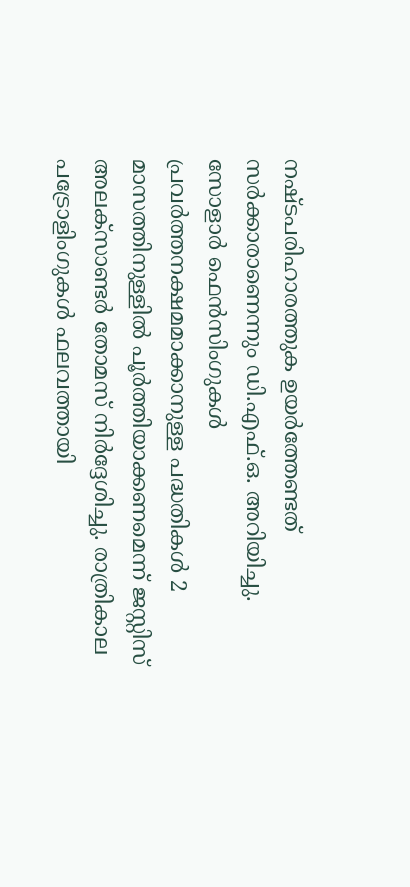നഷ്ടപരിഹാരത്തുക ഉയർത്തേണ്ടത് സർക്കാരാണെന്നും ഡി.എഫ്.ഒ. അറിയിച്ചു.
സോളാർ ഫെൻസിംഗുകൾ പ്രവർത്തനക്ഷമമാക്കാനുള്ള പദ്ധതികൾ 2 മാസത്തിനുള്ളിൽ പൂർത്തിയാക്കണമെന്ന് ജസ്റ്റിസ് അലക്സാണ്ടർ തോമസ് നിർദ്ദേശിച്ചു. രാത്രികാല പട്രോളിംഗുകൾ ഫലവത്തായി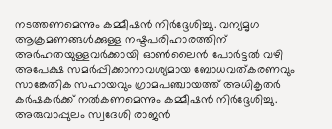നടത്തണമെന്നും കമ്മീഷൻ നിർദ്ദേശിച്ചു. വന്യമൃഗ ആക്രമണങ്ങൾക്കുള്ള നഷ്ടപരിഹാരത്തിന് അർഹതയുള്ളവർക്കായി ഓൺലൈൻ പോർട്ടൽ വഴി അപേക്ഷ സമർപ്പിക്കാനാവശ്യമായ ബോധവത്കരണവും സാങ്കേതിക സഹായവും ഗ്രാമപഞ്ചായത്ത് അധികൃതർ കർഷകർക്ക് നൽകണമെന്നും കമ്മീഷൻ നിർദ്ദേശിച്ചു. അരുവാപ്പുലം സ്വദേശി രാജൻ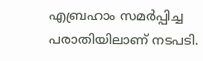എബ്രഹാം സമർപ്പിച്ച പരാതിയിലാണ് നടപടി.